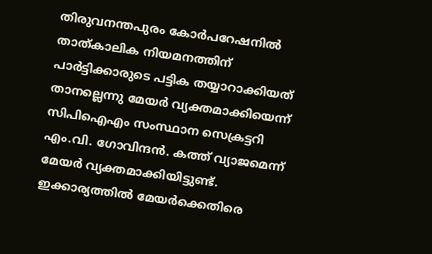തിരുവനന്തപുരം കോർപറേഷനിൽ താത്കാലിക നിയമനത്തിന് പാർട്ടിക്കാരുടെ പട്ടിക തയ്യാറാക്കിയത് താനല്ലെന്നു മേയർ വ്യക്തമാക്കിയെന്ന് സിപിഐഎം സംസ്ഥാന സെക്രട്ടറി എം.വി. ഗോവിന്ദൻ. കത്ത് വ്യാജമെന്ന് മേയർ വ്യക്തമാക്കിയിട്ടുണ്ട്. ഇക്കാര്യത്തിൽ മേയർക്കെതിരെ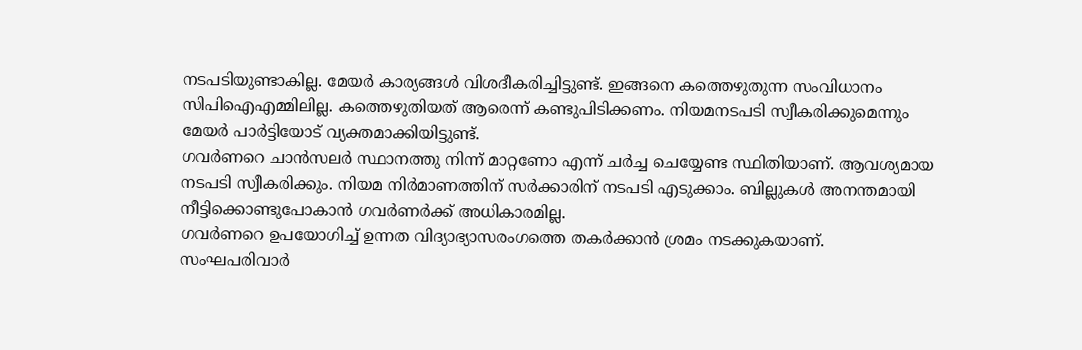നടപടിയുണ്ടാകില്ല. മേയർ കാര്യങ്ങൾ വിശദീകരിച്ചിട്ടുണ്ട്. ഇങ്ങനെ കത്തെഴുതുന്ന സംവിധാനം സിപിഐഎമ്മിലില്ല. കത്തെഴുതിയത് ആരെന്ന് കണ്ടുപിടിക്കണം. നിയമനടപടി സ്വീകരിക്കുമെന്നും മേയർ പാർട്ടിയോട് വ്യക്തമാക്കിയിട്ടുണ്ട്.
ഗവർണറെ ചാൻസലർ സ്ഥാനത്തു നിന്ന് മാറ്റണോ എന്ന് ചർച്ച ചെയ്യേണ്ട സ്ഥിതിയാണ്. ആവശ്യമായ നടപടി സ്വീകരിക്കും. നിയമ നിർമാണത്തിന് സർക്കാരിന് നടപടി എടുക്കാം. ബില്ലുകൾ അനന്തമായി നീട്ടിക്കൊണ്ടുപോകാൻ ഗവർണർക്ക് അധികാരമില്ല.
ഗവർണറെ ഉപയോഗിച്ച് ഉന്നത വിദ്യാഭ്യാസരംഗത്തെ തകർക്കാൻ ശ്രമം നടക്കുകയാണ്. സംഘപരിവാർ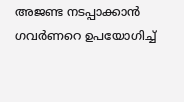അജണ്ട നടപ്പാക്കാൻ ഗവർണറെ ഉപയോഗിച്ച്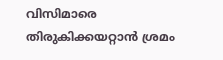വിസിമാരെ തിരുകിക്കയറ്റാൻ ശ്രമം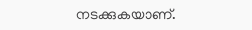നടക്കുകയാണ്.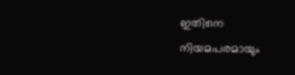ഇതിനെ നിയമപരമായും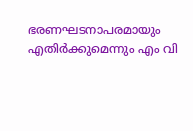ഭരണഘടനാപരമായും എതിർക്കുമെന്നും എം വി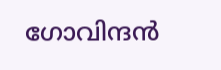ഗോവിന്ദൻ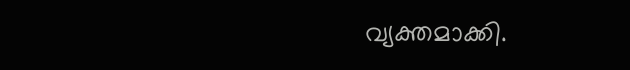വ്യക്തമാക്കി.